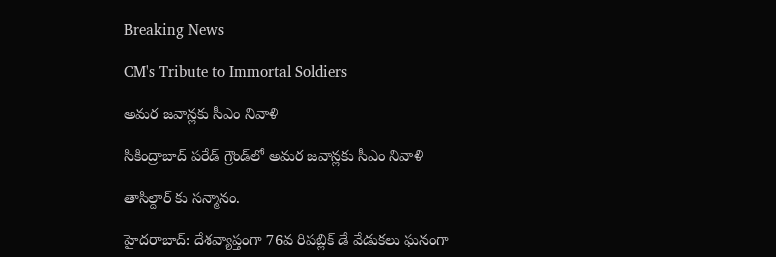Breaking News

CM's Tribute to Immortal Soldiers

అమర జవాన్లకు సీఎం నివాళి

సికింద్రాబాద్ పరేడ్ గ్రౌండ్‌లో అమర జవాన్లకు సీఎం నివాళి

తాసిల్దార్ కు సన్మానం.

హైదరాబాద్: దేశవ్యాప్తంగా 76వ రిపబ్లిక్ డే వేడుకలు ఘనంగా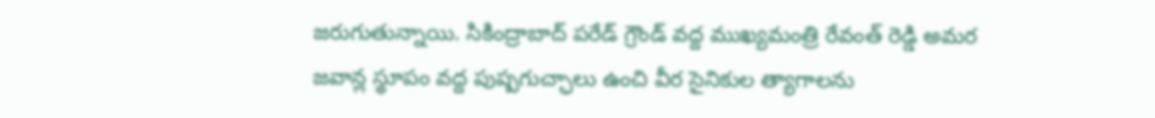జరుగుతున్నాయి. సికింద్రాబాద్ పరేడ్ గ్రౌండ్ వద్ద ముఖ్యమంత్రి రేవంత్ రెడ్డి అమర జవాన్ల స్థూపం వద్ద పుష్పగుచ్ఛాలు ఉంచి వీర సైనికుల త్యాగాలను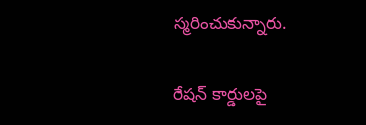స్మరించుకున్నారు.

రేషన్ కార్డులపై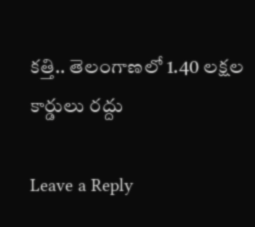కత్తి.. తెలంగాణలో 1.40 లక్షల కార్డులు రద్దు

Leave a Reply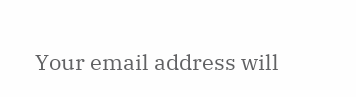Your email address will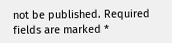not be published. Required fields are marked *